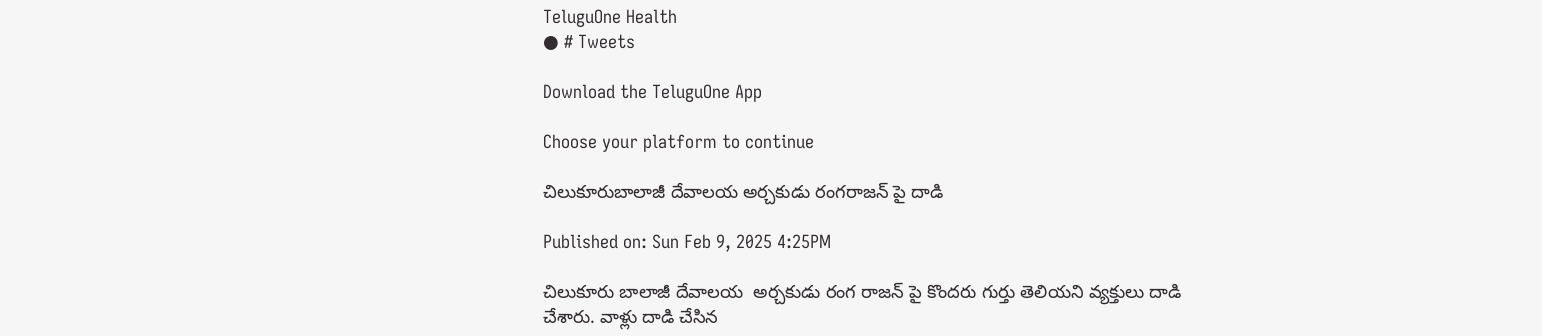TeluguOne Health
● # Tweets

Download the TeluguOne App

Choose your platform to continue

చిలుకూరుబాలాజీ దేవాలయ అర్చకుడు రంగరాజన్ పై దాడి

Published on: Sun Feb 9, 2025 4:25PM

చిలుకూరు బాలాజీ దేవాలయ  అర్చకుడు రంగ రాజన్ పై కొందరు గుర్తు తెలియని వ్యక్తులు దాడి చేశారు. వాళ్లు దాడి చేసిన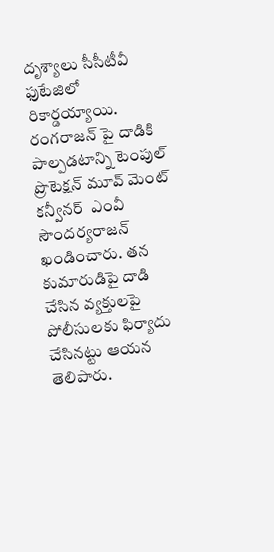దృశ్యాలు సీసీటీవీ ఫుటేజిలో రికార్డయ్యాయి. రంగరాజన్ పై దాడికి పాల్పడటాన్ని టెంపుల్ ప్రొటెక్షన్ మూవ్ మెంట్ కన్వీనర్  ఎంవీ సౌందర్యరాజన్ ఖండించారు. తన కుమారుడిపై దాడి చేసిన వ్యక్తులపై పోలీసులకు ఫిర్యాదు చేసినట్టు ఆయన తెలిపారు.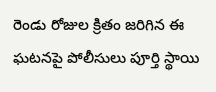రెండు రోజుల క్రితం జరిగిన ఈ ఘటనపై పోలీసులు పూర్తి స్థాయి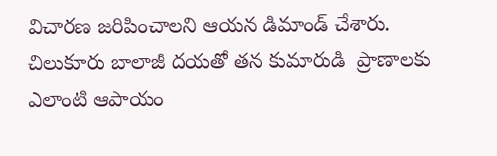విచారణ జరిపించాలని ఆయన డిమాండ్ చేశారు. చిలుకూరు బాలాజీ దయతో తన కుమారుడి  ప్రాణాలకు ఎలాంటి ఆపాయం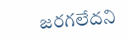జరగలేదని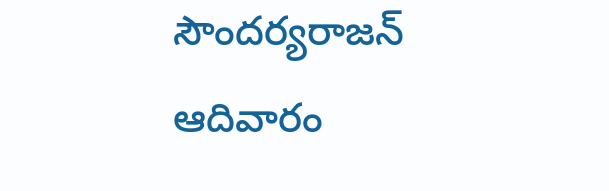సౌందర్యరాజన్ ఆదివారం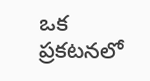ఒక ప్రకటనలో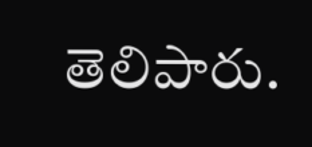తెలిపారు.